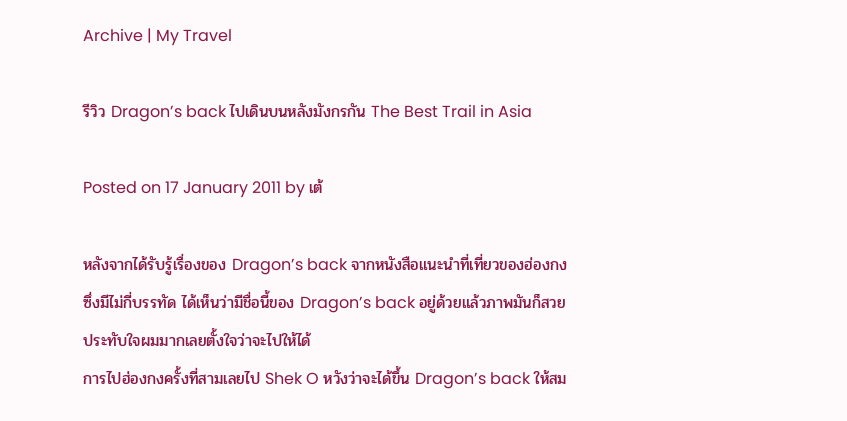Archive | My Travel

รีวิว Dragon’s back ไปเดินบนหลังมังกรกัน The Best Trail in Asia

Posted on 17 January 2011 by เต้

หลังจากได้รับรู้เรื่องของ Dragon’s back จากหนังสือแนะนำที่เที่ยวของฮ่องกงซึ่งมีไม่กี่บรรทัด ได้เห็นว่ามีชื่อนี้ของ Dragon’s back อยู่ด้วยแล้วภาพมันก็สวยประทับใจผมมากเลยตั้งใจว่าจะไปให้ได้
การไปฮ่องกงครั้งที่สามเลยไป Shek O หวังว่าจะได้ขึ้น Dragon’s back ให้สม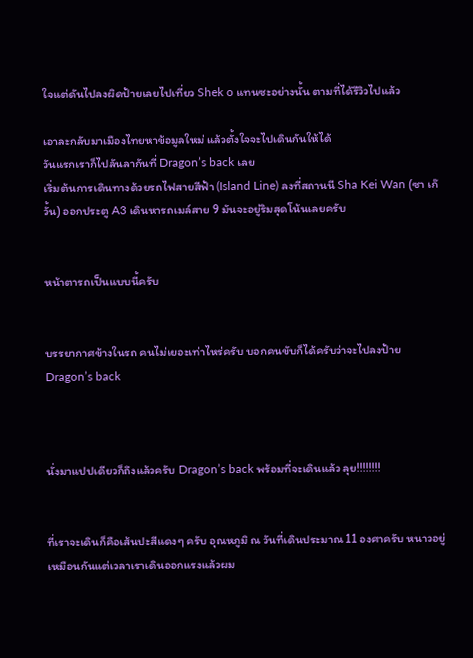ใจแต่ดันไปลงผิดป้ายเลยไปเที่ยว Shek o แทนซะอย่างนั้น ตามที่ได้รีวิวไปแล้ว

เอาละกลับมาเมืองไทยหาข้อมูลใหม่ แล้วตั้งใจจะไปเดินกันให้ได้
วันแรกเราก็ไปลันลากันที่ Dragon’s back เลย
เริ่มต้นการเดินทางด้วยรถไฟสายสีฟ้า (Island Line) ลงที่สถานนี Sha Kei Wan (ซา เก๊ วั้น) ออกประตู A3 เดินหารถเมล์สาย 9 มันจะอยู่ริมสุดโน้นเลยครับ


หน้าตารถเป็นแบบนี้ครับ


บรรยากาศข้างในรถ คนไม่เยอะเท่าไหร่ครับ บอกคนขับก็ได้ครับว่าจะไปลงป้าย Dragon’s back



นั่งมาแปปเดียวก็ถึงแล้วครับ Dragon’s back พร้อมที่จะเดินแล้ว ลุย!!!!!!!!


ที่เราจะเดินก็คือเส้นปะสีแดงๆ ครับ อุณหภูมิ ณ วันที่เดินประมาณ 11 องศาครับ หนาวอยู่เหมือนกันแต่เวลาเราเดินออกแรงแล้วผม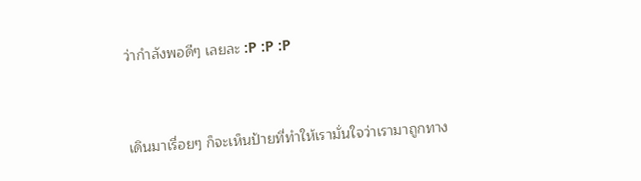ว่ากำลังพอดีๆ เลยละ :P :P :P


เดินมาเรื่อยๆ ก็จะเห็นป้ายที่ทำให้เรามั่นใจว่าเรามาถูกทาง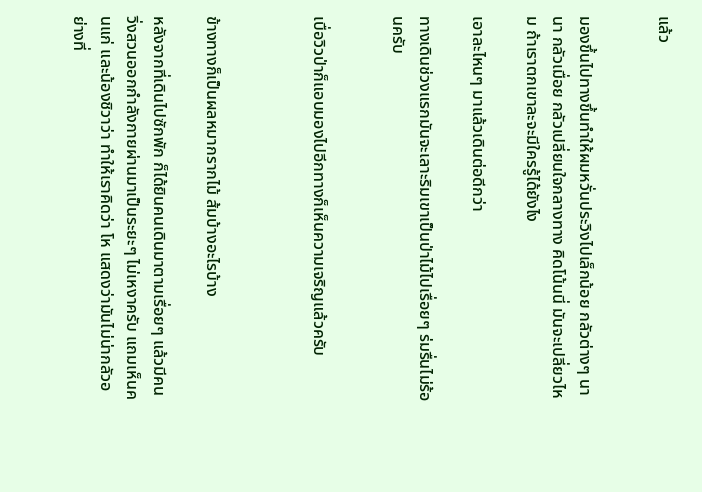แล้ว


มองขึ้นไปทางขึ้นทำให้ผมหวั่นประวิงไปเล็กน้อย กลัวต่างๆ นานา กลัวเมื่อย กลัวเปลี่ยนใจกลางทาง คิดโน้นนี่ มันจะเปลี่ยวไหม ถ้าเราตกเขาละจะมีใครรู้ได้ยังไง

เอาละไหนๆ มาแล้วเดินต่อดีกว่า

ทางเดินช่วงแรกมันจะเลาะริมเขาเป็นป่าไม้ไปเรื่อยๆ ร่มรื่นไม่ร้อนครับ


เบื่อวิวป่าก็แอบมองไปอีกทางก็เห็นความเจริญแล้วครับ



ข้างทางก็เป็นผลหมากรากไม้ ส้มบ้างอะไรบ้าง

หลังจากที่เดินไปซักพัก ก็ได้ยินคนเดินมาตามเรื่อยๆ แล้วมีคนวิ่งสวนออกกำลังกายผ่านมาเป็นระยะๆ ไม่เหงาครับ แถมเห็นคนแก่ และน้องชิวาว่า ทำให้เราคิดว่า โห แสดงว่ามันไม่น่ากลัวอย่างที่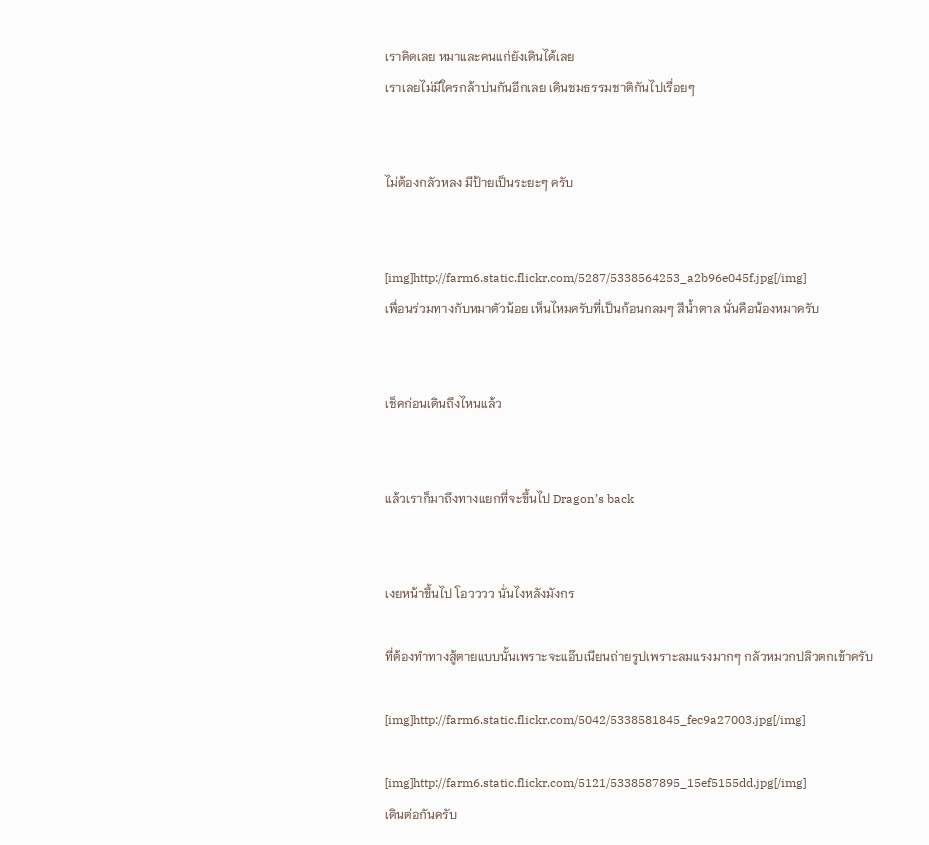เราคิดเลย หมาและคนแก่ยังเดินได้เลย
เราเลยไม่มีใครกล้าบ่นกันอีกเลย เดินชมธรรมชาติกันไปเรื่อยๆ


ไม่ต้องกลัวหลง มีป้ายเป็นระยะๆ ครับ


[img]http://farm6.static.flickr.com/5287/5338564253_a2b96e045f.jpg[/img]
เพื่อนร่วมทางกับหมาตัวน้อย เห็นไหมครับที่เป็นก้อนกลมๆ สีน้ำตาล นั่นคือน้องหมาครับ


เช็คก่อนเดินถึงไหนแล้ว


แล้วเราก็มาถึงทางแยกที่จะขึ้นไป Dragon’s back


เงยหน้าขึ้นไป โอวววว นั่นไงหลังมังกร

ที่ต้องทำทางสู้ตายแบบนั้นเพราะจะแอ๊บเนียนถ่ายรูปเพราะลมแรงมากๆ กลัวหมวกปลิวตกเข้าครับ

[img]http://farm6.static.flickr.com/5042/5338581845_fec9a27003.jpg[/img]

[img]http://farm6.static.flickr.com/5121/5338587895_15ef5155dd.jpg[/img]
เดินต่อกันครับ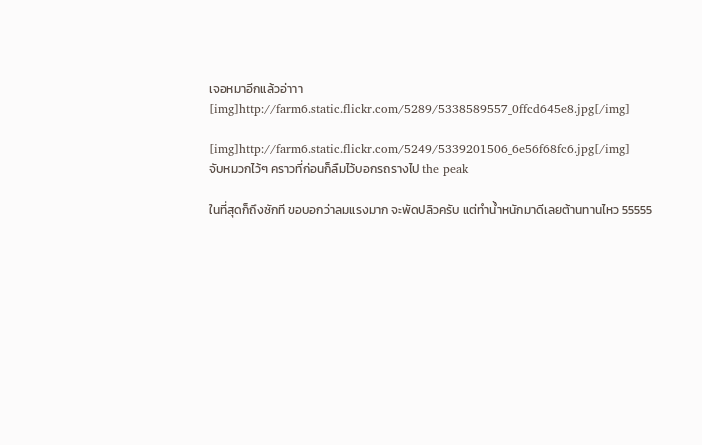เจอหมาอีกแล้วอ่าาา
[img]http://farm6.static.flickr.com/5289/5338589557_0ffcd645e8.jpg[/img]

[img]http://farm6.static.flickr.com/5249/5339201506_6e56f68fc6.jpg[/img]
จับหมวกไว้ๆ คราวที่ก่อนก็ลืมไว้บอกรถรางไป the peak

ในที่สุดก็ถึงซักที ขอบอกว่าลมแรงมาก จะพัดปลิวครับ แต่ทำน้ำหนักมาดีเลยต้านทานไหว 55555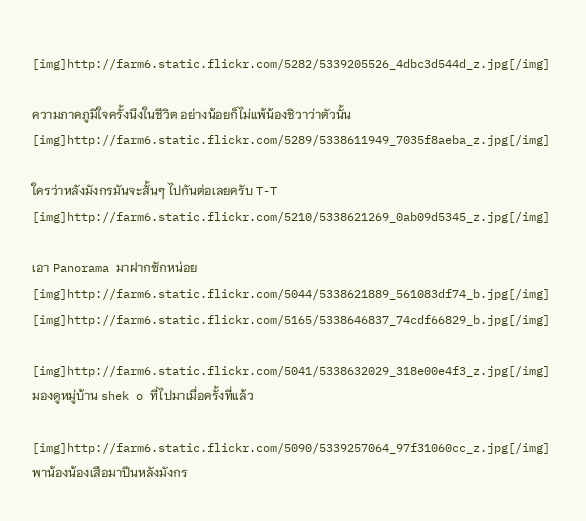[img]http://farm6.static.flickr.com/5282/5339205526_4dbc3d544d_z.jpg[/img]

ความภาคภูมิใจครั้งนึงในชีวิต อย่างน้อยก็ไม่แพ้น้องชิวาว่าตัวนั้น
[img]http://farm6.static.flickr.com/5289/5338611949_7035f8aeba_z.jpg[/img]

ใครว่าหลังมังกรมันจะสั้นๆ ไปกันต่อเลยครับ T-T
[img]http://farm6.static.flickr.com/5210/5338621269_0ab09d5345_z.jpg[/img]

เอา Panorama มาฝากซักหน่อย
[img]http://farm6.static.flickr.com/5044/5338621889_561083df74_b.jpg[/img]
[img]http://farm6.static.flickr.com/5165/5338646837_74cdf66829_b.jpg[/img]

[img]http://farm6.static.flickr.com/5041/5338632029_318e00e4f3_z.jpg[/img]
มองดูหมู่บ้าน shek o ที่ไปมาเมื่อครั้งที่แล้ว

[img]http://farm6.static.flickr.com/5090/5339257064_97f31060cc_z.jpg[/img]
พาน้องน้องเสือมาปีนหลังมังกร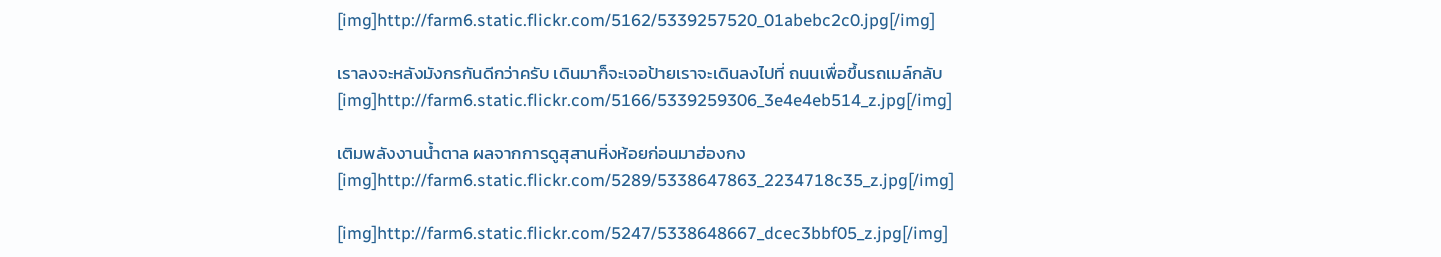[img]http://farm6.static.flickr.com/5162/5339257520_01abebc2c0.jpg[/img]

เราลงจะหลังมังกรกันดีกว่าครับ เดินมาก็จะเจอป้ายเราจะเดินลงไปที่ ถนนเพื่อขึ้นรถเมล์กลับ
[img]http://farm6.static.flickr.com/5166/5339259306_3e4e4eb514_z.jpg[/img]

เติมพลังงานน้ำตาล ผลจากการดูสุสานหิ่งห้อยก่อนมาฮ่องกง
[img]http://farm6.static.flickr.com/5289/5338647863_2234718c35_z.jpg[/img]

[img]http://farm6.static.flickr.com/5247/5338648667_dcec3bbf05_z.jpg[/img]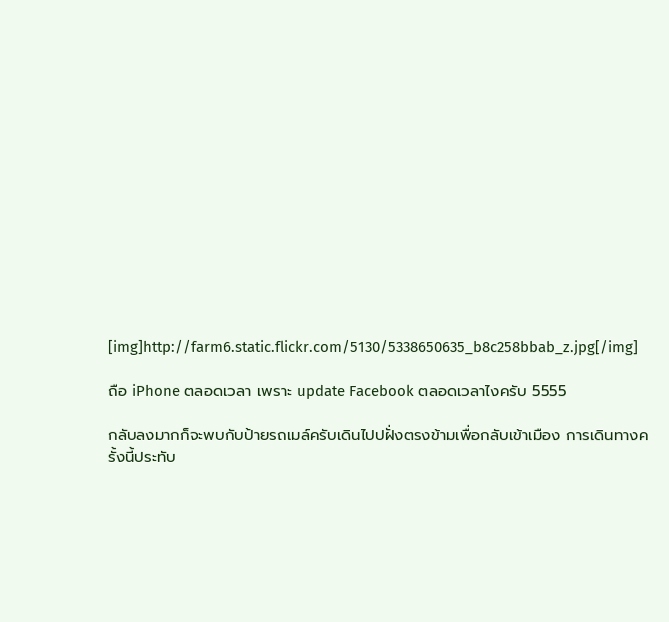[img]http://farm6.static.flickr.com/5130/5338650635_b8c258bbab_z.jpg[/img]

ถือ iPhone ตลอดเวลา เพราะ update Facebook ตลอดเวลาไงครับ 5555

กลับลงมากก็จะพบกับป้ายรถเมล์ครับเดินไปปฝั่งตรงข้ามเพื่อกลับเข้าเมือง การเดินทางครั้งนี้ประทับ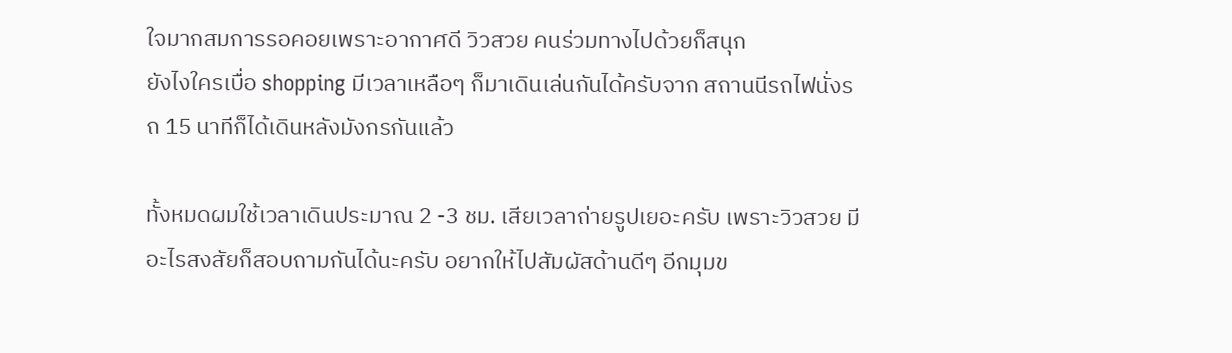ใจมากสมการรอคอยเพราะอากาศดี วิวสวย คนร่วมทางไปด้วยก็สนุก
ยังไงใครเบื่อ shopping มีเวลาเหลือๆ ก็มาเดินเล่นกันได้ครับจาก สถานนีรถไฟนั่งรถ 15 นาทีก็ได้เดินหลังมังกรกันแล้ว

ทั้งหมดผมใช้เวลาเดินประมาณ 2 -3 ชม. เสียเวลาถ่ายรูปเยอะครับ เพราะวิวสวย มีอะไรสงสัยก็สอบถามกันได้นะครับ อยากให้ไปสัมผัสด้านดีๆ อีกมุมข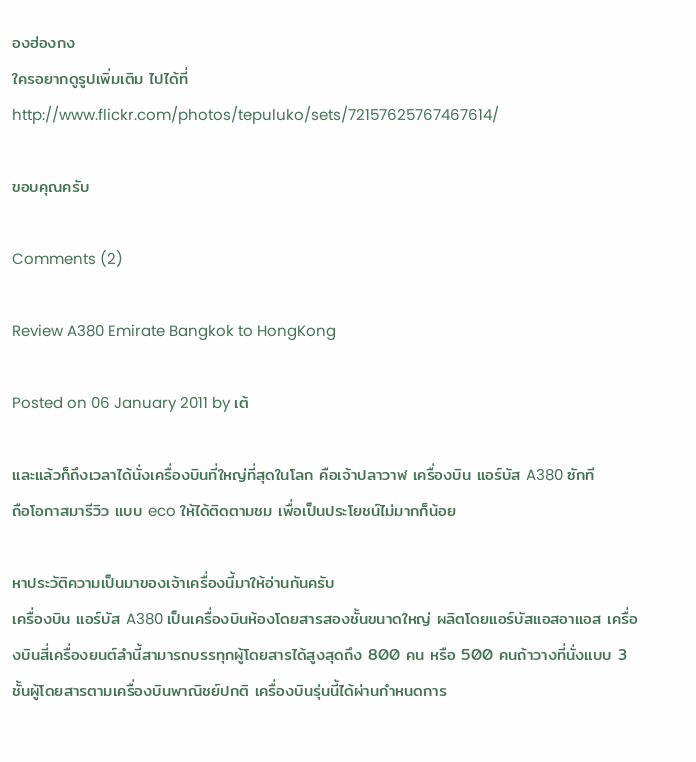องฮ่องกง
ใครอยากดูรูปเพิ่มเติม ไปได้ที่ http://www.flickr.com/photos/tepuluko/sets/72157625767467614/

ขอบคุณครับ

Comments (2)

Review A380 Emirate Bangkok to HongKong

Posted on 06 January 2011 by เต้

และแล้วก็ถึงเวลาได้นั่งเครื่องบินที่ใหญ่ที่สุดในโลก คือเจ้าปลาวาฬ เครื่องบิน แอร์บัส A380 ซักที
ถือโอกาสมารีวิว แบบ eco ให้ได้ติดตามชม เพื่อเป็นประโยชน์ไม่มากก็น้อย

หาประวัติความเป็นมาของเจ้าเครื่องนี้มาให้อ่านกันครับ
เครื่องบิน แอร์บัส A380 เป็นเครื่องบินห้องโดยสารสองชั้นขนาดใหญ่ ผลิตโดยแอร์บัสแอสอาแอส เครื่องบินสี่เครื่องยนต์ลำนี้สามารถบรรทุกผู้โดยสารได้สูงสุดถึง 800 คน หรือ 500 คนถ้าวางที่นั่งแบบ 3 ชั้นผู้โดยสารตามเครื่องบินพาณิชย์ปกติ เครื่องบินรุ่นนี้ได้ผ่านกำหนดการ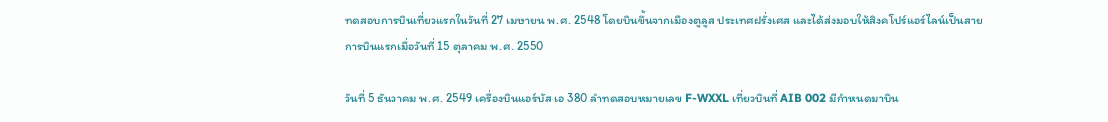ทดสอบการบินเที่ยวแรกในวันที่ 27 เมษายน พ.ศ. 2548 โดยบินขึ้นจากเมืองตูลูส ประเทศฝรั่งเศส และได้ส่งมอบให้สิงคโปร์แอร์ไลน์เป็นสายการบินแรกเมื่อวันที่ 15 ตุลาคม พ.ศ. 2550

วันที่ 5 ธันวาคม พ.ศ. 2549 เครื่องบินแอร์บัส เอ 380 ลำทดสอบหมายเลข F-WXXL เที่ยวบินที่ AIB 002 มีกำหนดมาบิน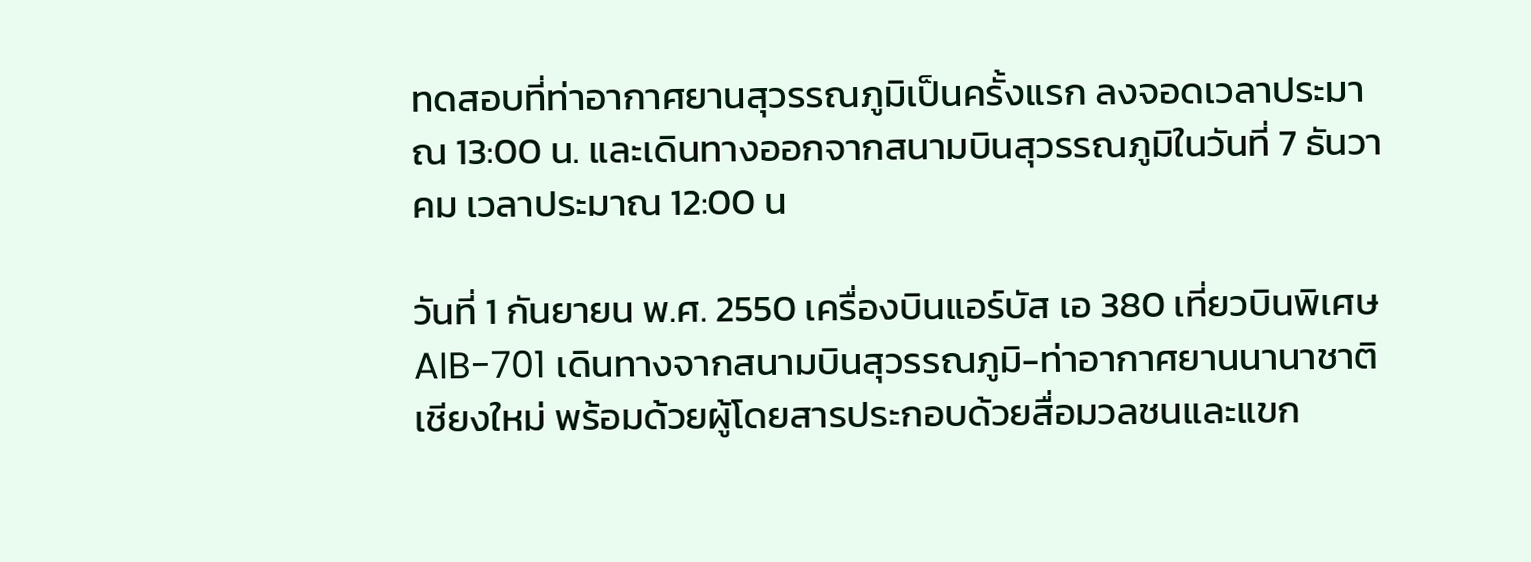ทดสอบที่ท่าอากาศยานสุวรรณภูมิเป็นครั้งแรก ลงจอดเวลาประมาณ 13:00 น. และเดินทางออกจากสนามบินสุวรรณภูมิในวันที่ 7 ธันวาคม เวลาประมาณ 12:00 น

วันที่ 1 กันยายน พ.ศ. 2550 เครื่องบินแอร์บัส เอ 380 เที่ยวบินพิเศษ AIB-701 เดินทางจากสนามบินสุวรรณภูมิ-ท่าอากาศยานนานาชาติเชียงใหม่ พร้อมด้วยผู้โดยสารประกอบด้วยสื่อมวลชนและแขก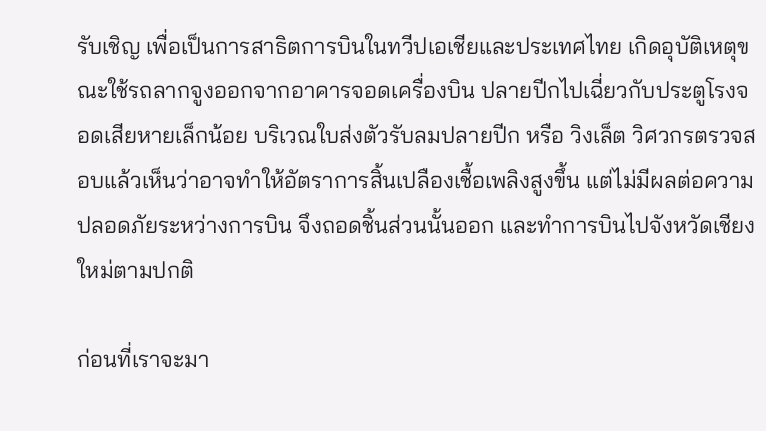รับเชิญ เพื่อเป็นการสาธิตการบินในทวีปเอเชียและประเทศไทย เกิดอุบัติเหตุขณะใช้รถลากจูงออกจากอาคารจอดเครื่องบิน ปลายปีกไปเฉี่ยวกับประตูโรงจอดเสียหายเล็กน้อย บริเวณใบส่งตัวรับลมปลายปีก หรือ วิงเล็ต วิศวกรตรวจสอบแล้วเห็นว่าอาจทำให้อัตราการสิ้นเปลืองเชื้อเพลิงสูงขึ้น แต่ไม่มีผลต่อความปลอดภัยระหว่างการบิน จึงถอดชิ้นส่วนนั้นออก และทำการบินไปจังหวัดเชียงใหม่ตามปกติ

ก่อนที่เราจะมา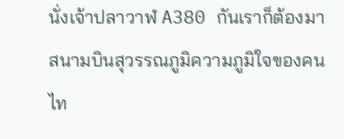นั่งเจ้าปลาวาฬ A380 กันเราก็ต้องมาสนามบินสุวรรณภูมิความภูมิใจของคนไท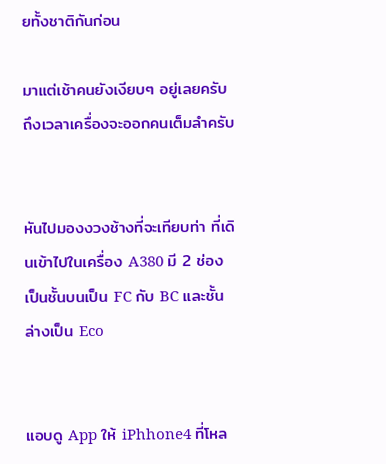ยทั้งชาติกันก่อน

มาแต่เช้าคนยังเงียบๆ อยู่เลยครับ ถึงเวลาเครื่องจะออกคนเต็มลำครับ


หันไปมองงวงช้างที่จะเทียบท่า ที่เดินเข้าไปในเครื่อง A380 มี 2 ช่อง เป็นชั้นบนเป็น FC กับ BC และชั้นล่างเป็น Eco


แอบดู App ให้ iPhhone4 ที่โหล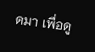ดมา เพื่อดู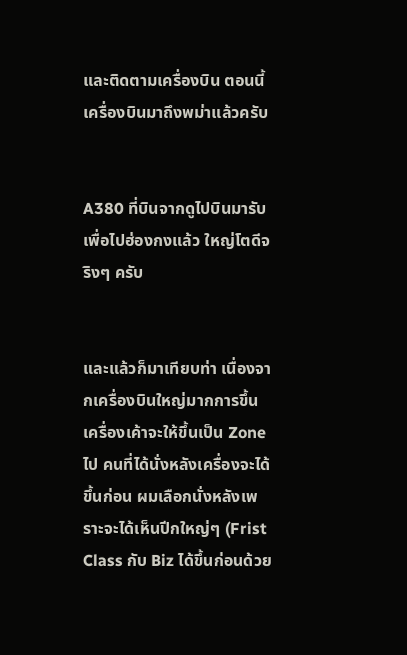และติดตามเครื่องบิน ตอนนี้เครื่องบินมาถึงพม่าแล้วครับ


A380 ที่บินจากดูไปบินมารับเพื่อไปฮ่องกงแล้ว ใหญ่โตดีจริงๆ ครับ


และแล้วก็มาเทียบท่า เนื่องจากเครื่องบินใหญ่มากการขึ้นเครื่องเค้าจะให้ขึ้นเป็น Zone ไป คนที่ได้นั่งหลังเครื่องจะได้ขึ้นก่อน ผมเลือกนั่งหลังเพราะจะได้เห็นปีกใหญ่ๆ (Frist Class กับ Biz ได้ขึ้นก่อนด้วย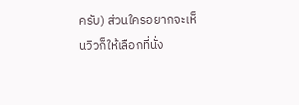ครับ) ส่วนใครอยากจะเห็นวิวก็ให้เลือกที่นั่ง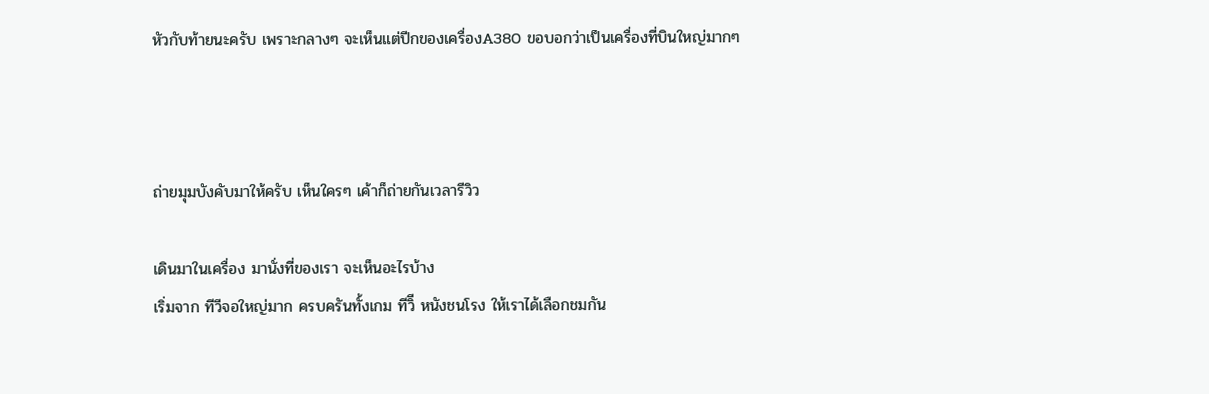หัวกับท้ายนะครับ เพราะกลางๆ จะเห็นแต่ปีกของเครื่องA380 ขอบอกว่าเป็นเครื่องที่บินใหญ่มากๆ



ถ่ายมุมบังคับมาให้ครับ เห็นใครๆ เค้าก็ถ่ายกันเวลารีวิว

เดินมาในเครื่อง มานั่งที่ของเรา จะเห็นอะไรบ้าง
เริ่มจาก ทีวีจอใหญ่มาก ครบครันทั้งเกม ทีวิี หนังชนโรง ให้เราได้เลือกชมกัน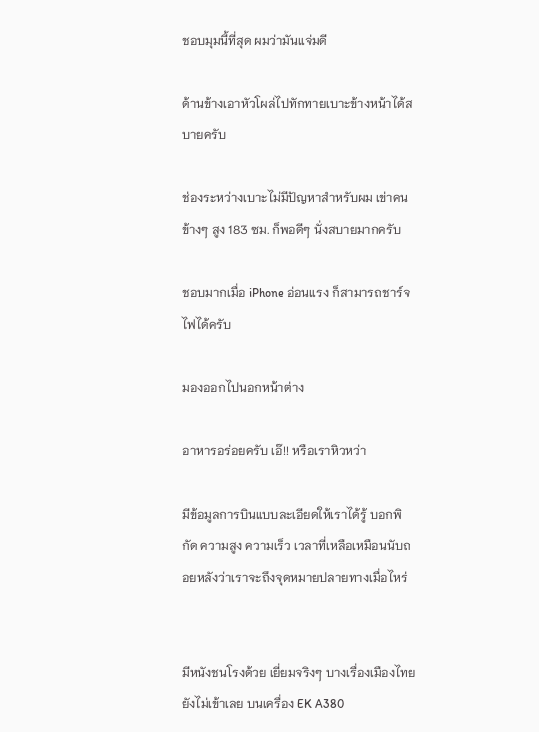ชอบมุมนี้ที่สุด ผมว่ามันแจ่มดี

ด้านข้างเอาหัวโผล่ไปทักทายเบาะข้างหน้าได้สบายครับ

ช่องระหว่างเบาะไม่มีปัญหาสำหรับผม เข่าคนข้างๆ สูง 183 ซม. ก็พอดีๆ นั่งสบายมากครับ

ชอบมากเมื่อ iPhone อ่อนแรง ก็สามารถชาร์จไฟได้ครับ

มองออกไปนอกหน้าต่าง

อาหารอร่อยครับ เอ๊!! หรือเราหิวหว่า

มีข้อมูลการบินแบบละเอียดให้เราได้รู้ บอกพิกัด ความสูง ความเร็ว เวลาที่เหลือเหมือนนับถอยหลังว่าเราจะถึงจุดหมายปลายทางเมื่อไหร่


มีหนังชนโรงด้วย เยี่ยมจริงๆ บางเรื่องเมืองไทยยังไม่เข้าเลย บนเครื่อง EK A380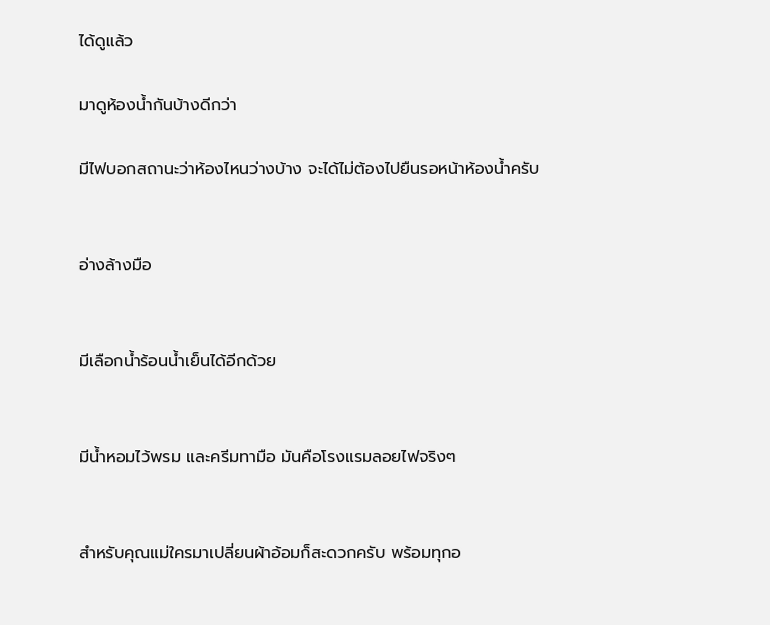ได้ดูแล้ว

มาดูห้องน้ำกันบ้างดีกว่า

มีไฟบอกสถานะว่าห้องไหนว่างบ้าง จะได้ไม่ต้องไปยืนรอหน้าห้องน้ำครับ


อ่างล้างมือ


มีเลือกน้ำร้อนน้ำเย็นได้อีกด้วย


มีน้ำหอมไว้พรม และครีมทามือ มันคือโรงแรมลอยไฟจริงๆ


สำหรับคุณแม่ใครมาเปลี่ยนผ้าอ้อมก็สะดวกครับ พร้อมทุกอ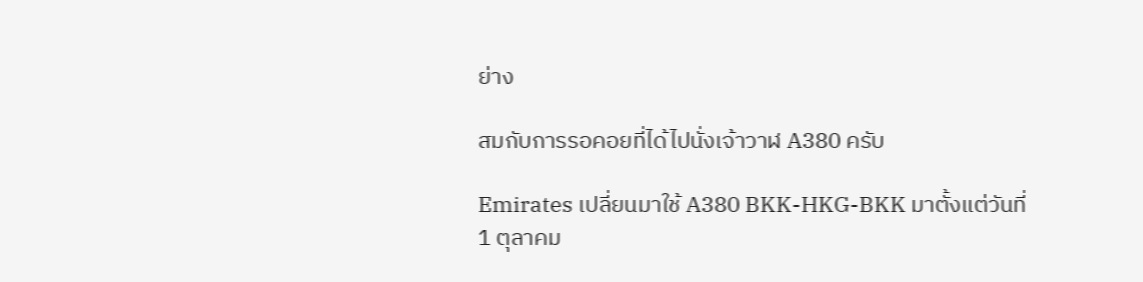ย่าง

สมกับการรอคอยที่ได้ไปนั่งเจ้าวาฬ A380 ครับ

Emirates เปลี่ยนมาใช้ A380 BKK-HKG-BKK มาตั้งแต่วันที่ 1 ตุลาคม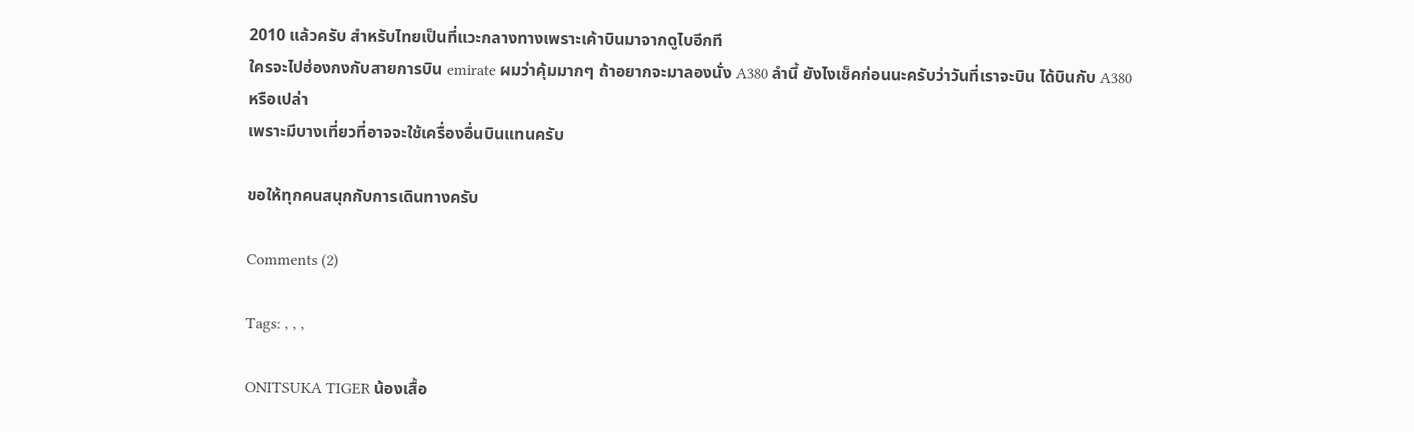2010 แล้วครับ สำหรับไทยเป็นที่แวะกลางทางเพราะเค้าบินมาจากดูไบอีกที
ใครจะไปฮ่องกงกับสายการบิน emirate ผมว่าคุ้มมากๆ ถ้าอยากจะมาลองนั่ง A380 ลำนี้ ยังไงเช็คก่อนนะครับว่าวันที่เราจะบิน ได้บินกับ A380 หรือเปล่า
เพราะมีบางเที่ยวที่อาจจะใช้เครื่องอื่นบินแทนครับ

ขอให้ทุกคนสนุกกับการเดินทางครับ

Comments (2)

Tags: , , ,

ONITSUKA TIGER น้องเสื้อ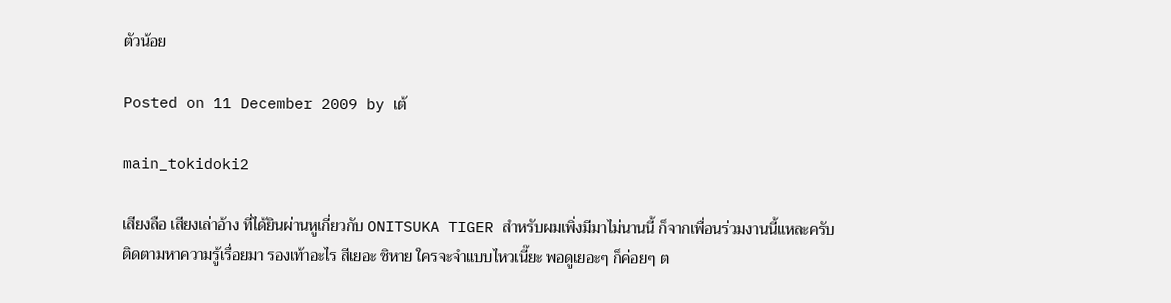ตัวน้อย

Posted on 11 December 2009 by เต้

main_tokidoki2

เสียงลือ เสียงเล่าอ้าง ที่ได้ยินผ่านหูเกี่ยวกับ ONITSUKA TIGER สำหรับผมเพิ่งมีมาไม่นานนี้ ก็จากเพื่อนร่วมงานนี้แหละครับ
ติดตามหาความรู้เรื่อยมา รองเท้าอะไร สีเยอะ ชิหาย ใครจะจำแบบไหวเนี๊ยะ พอดูเยอะๆ ก็ค่อยๆ ต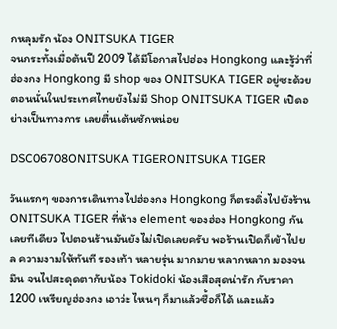กหลุมรัก น้อง ONITSUKA TIGER
จนกระทั้งเมื่อต้นปี 2009 ได้มีโอกาสไปฮ่อง Hongkong และรู้ว่าที่ ฮ่องกง Hongkong มี shop ของ ONITSUKA TIGER อยู่ซะด้วย ตอนนั่นในประเทศไทยยังไม่มี Shop ONITSUKA TIGER เปิดอย่างเป็นทางการ เลยตื่นเต้นซักหน่อย

DSC06708ONITSUKA TIGERONITSUKA TIGER

วันแรกๆ ของการเดินทางไปฮ่องกง Hongkong ก็ตรงดิ่งไปยังร้าน ONITSUKA TIGER ที่ห้าง element ของฮ่อง Hongkong กันเลยทีเดียว ไปตอนร้านมันยังไม่เปิดเลยครับ พอร้านเปิดก็เข้าไปยล ความงามให้ทันที รองเท้า หลายรุ่น มากมาย หลากหลาก มองจนมึน จนไปสะดุดตากับน้อง Tokidoki น้องเสือสุดน่ารัก กับราคา 1200 เหรียญฮ่องกง เอาว่ะ ไหนๆ ก็มาแล้วซื้อก็ได้ และแล้ว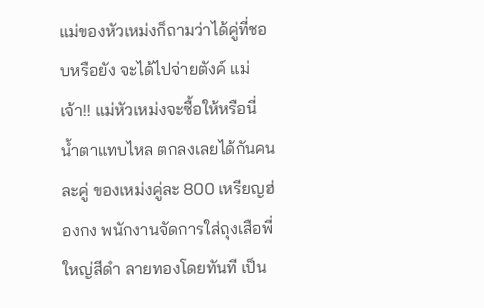แม่ของหัวเหม่งก็ถามว่าได้คู่ที่ชอบหรือยัง จะได้ไปจ่ายตังค์ แม่เจ้า!! แม่หัวเหม่งจะซื้อให้หรือนี่ น้ำตาแทบไหล ตกลงเลยได้กันคนละคู่ ของเหม่งคู่ละ 800 เหรียญฮ่องกง พนักงานจัดการใส่ถุงเสือพี่ใหญ่สีดำ ลายทองโดยทันที เป็น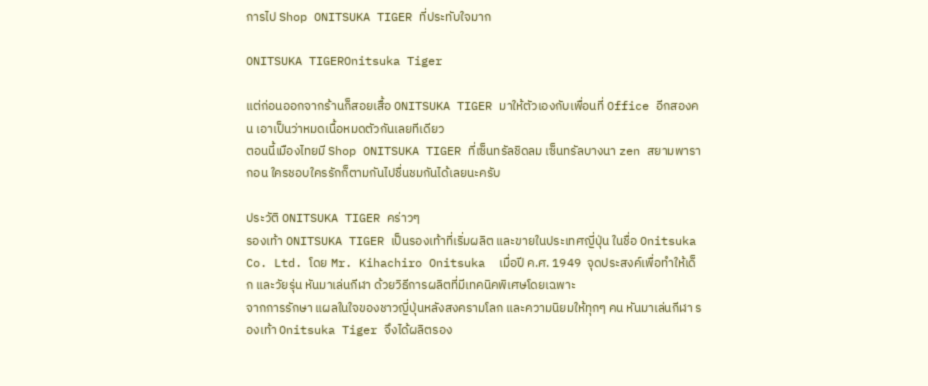การไป Shop ONITSUKA TIGER ที่ประทับใจมาก

ONITSUKA TIGEROnitsuka Tiger

แต่ก่อนออกจากร้านก็สอยเสื้อ ONITSUKA TIGER มาให้ตัวเองกับเพื่อนที่ Office อีกสองคน เอาเป็นว่าหมดเนื้อหมดตัวกันเลยทีเดียว
ตอนนี้เมืองไทยมี Shop ONITSUKA TIGER ที่เซ็นทรัลชิดลม เซ็นทรัลบางนา zen สยามพารากอน ใครชอบใครรักก็ตามกันไปชื่นชมกันได้เลยนะครับ

ประวัติ ONITSUKA TIGER คร่าวๆ
รองเท้า ONITSUKA TIGER เป็นรองเท้าที่เริ่มผลิต และขายในประเทศญี่ปุ่น ในชื่อ Onitsuka Co. Ltd. โดย Mr. Kihachiro Onitsuka  เมื่อปี ค.ศ. 1949  จุดประสงค์เพื่อทำให้เด็ก และวัยรุ่น หันมาเล่นกีฬา ด้วยวิธีการผลิตที่มีเทคนิคพิเศษโดยเฉพาะ
จากการรักษา แผลในใจของชาวญี่ปุ่นหลังสงครามโลก และความนิยมให้ทุกๆ คน หันมาเล่นกีฬา รองเท้า Onitsuka Tiger จึงได้ผลิตรอง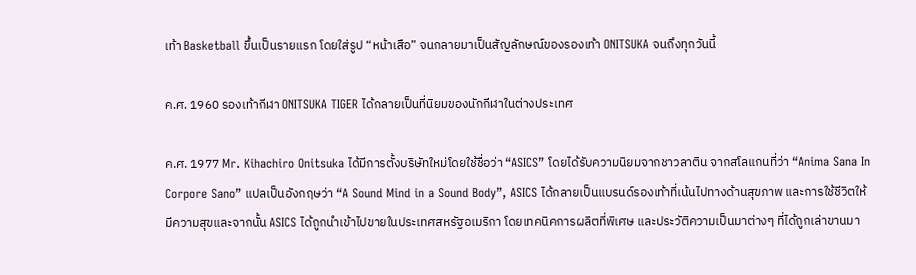เท้า Basketball ขึ้นเป็นรายแรก โดยใส่รูป “หน้าเสือ” จนกลายมาเป็นสัญลักษณ์ของรองเท้า ONITSUKA จนถึงทุกวันนี้

ค.ศ. 1960 รองเท้ากีฬา ONITSUKA TIGER ได้กลายเป็นที่นิยมของนักกีฬาในต่างประเทศ

ค.ศ. 1977 Mr. Kihachiro Onitsuka ได้มีการตั้งบริษัทใหม่โดยใช้ชื่อว่า “ASICS” โดยได้รับความนิยมจากชาวลาติน จากสโลแกนที่ว่า “Anima Sana In Corpore Sano” แปลเป็นอังกฤษว่า “A Sound Mind in a Sound Body”, ASICS ได้กลายเป็นแบรนด์รองเท้าที่เน้นไปทางด้านสุขภาพ และการใช้ชีวิตให้มีความสุขและจากนั้น ASICS ได้ถูกนำเข้าไปขายในประเทศสหรัฐอเมริกา โดยเทคนิคการผลิตที่พิเศษ และประวัติความเป็นมาต่างๆ ที่ได้ถูกเล่าขานมา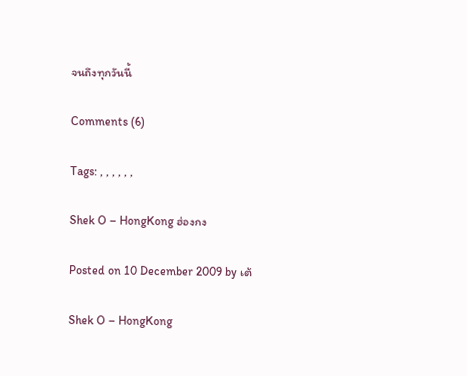จนถึงทุกวันนี้

Comments (6)

Tags: , , , , , ,

Shek O – HongKong ฮ่องกง

Posted on 10 December 2009 by เต้

Shek O – HongKong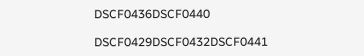DSCF0436DSCF0440

DSCF0429DSCF0432DSCF0441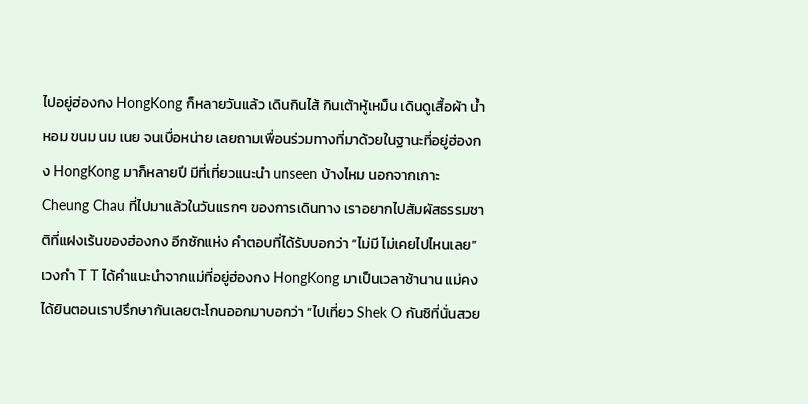ไปอยู่ฮ่องกง HongKong ก็หลายวันแล้ว เดินกินไส้ กินเต้าหู้เหม็น เดินดูเสื้อผ้า น้ำหอม ขนม นม เนย จนเบื่อหน่าย เลยถามเพื่อนร่วมทางที่มาด้วยในฐานะที่อยู่ฮ่องกง HongKong มาก็หลายปี มีที่เที่ยวแนะนำ unseen บ้างไหม นอกจากเกาะ Cheung Chau ที่ไปมาแล้วในวันแรกๆ ของการเดินทาง เราอยากไปสัมผัสธรรมชาติที่แฝงเร้นของฮ่องกง อีกซักแห่ง คำตอบที่ได้รับบอกว่า “ไม่มี ไม่เคยไปไหนเลย” เวงกำ T T ได้คำแนะนำจากแม่ที่อยู่ฮ่องกง HongKong มาเป็นเวลาช้านาน แม่คงได้ยินตอนเราปรึกษากันเลยตะโกนออกมาบอกว่า “ไปเที่ยว Shek O กันซิที่นั่นสวย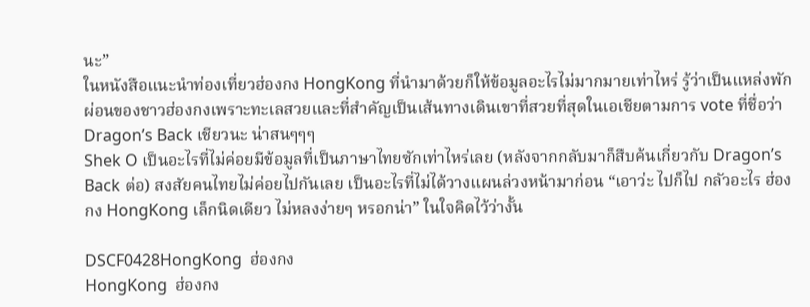นะ”
ในหนังสือแนะนำท่องเที่ยวฮ่องกง HongKong ที่นำมาด้วยก็ให้ข้อมูลอะไรไม่มากมายเท่าไหร่ รู้ว่าเป็นแหล่งพักผ่อนของชาวฮ่องกงเพราะทะเลสวยและที่สำคัญเป็นเส้นทางเดินเขาที่สวยที่สุดในเอเชียตามการ vote ที่ชื่อว่า Dragon’s Back เชียวนะ น่าสนๆๆๆ
Shek O เป็นอะไรที่ไม่ค่อยมีข้อมูลที่เป็นภาษาไทยซักเท่าไหร่เลย (หลังจากกลับมาก็สืบค้นเกี่ยวกับ Dragon’s Back ต่อ) สงสัยคนไทยไม่ค่อยไปกันเลย เป็นอะไรที่ไม่ได้วางแผนล่วงหน้ามาก่อน “เอาว่ะ ไปก็ไป กลัวอะไร ฮ่องกง HongKong เล็กนิดเดียว ไม่หลงง่ายๆ หรอกน่า” ในใจคิดไว้ว่างั้น

DSCF0428HongKong  ฮ่องกง
HongKong  ฮ่องกง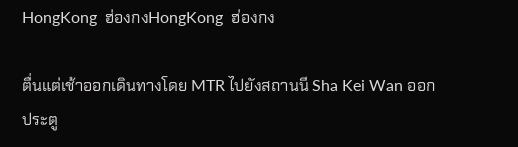HongKong  ฮ่องกงHongKong  ฮ่องกง

ตื่นแต่เช้าออกเดินทางโดย MTR ไปยังสถานนี Sha Kei Wan ออกประตู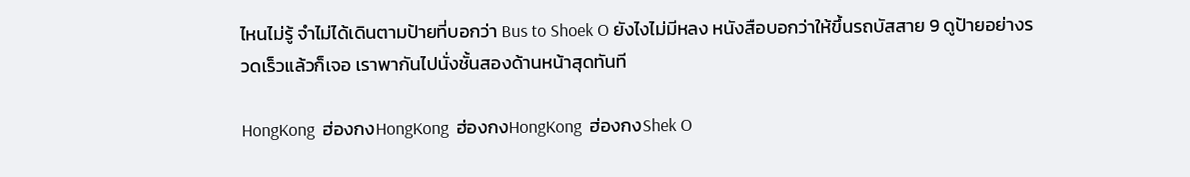ไหนไม่รู้ จำไม่ได้เดินตามป้ายที่บอกว่า Bus to Shoek O ยังไงไม่มีหลง หนังสือบอกว่าให้ขึ้นรถบัสสาย 9 ดูป้ายอย่างรวดเร็วแล้วก็เจอ เราพากันไปนั่งชั้นสองด้านหน้าสุดทันที

HongKong  ฮ่องกงHongKong  ฮ่องกงHongKong  ฮ่องกงShek O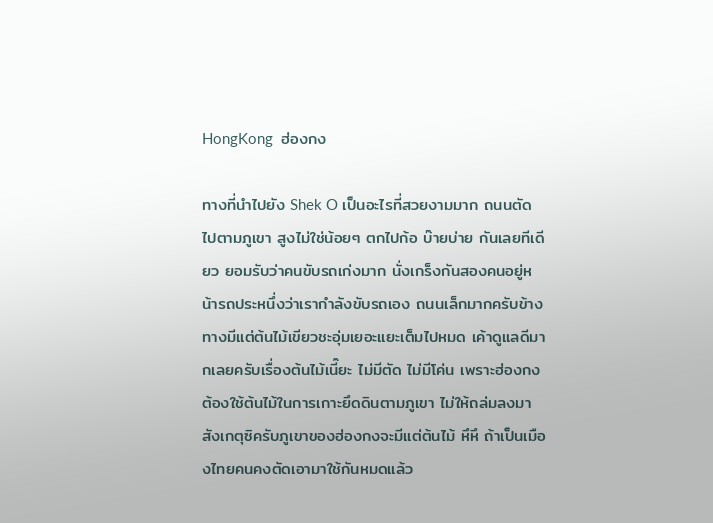HongKong  ฮ่องกง

ทางที่นำไปยัง Shek O เป็นอะไรที่สวยงามมาก ถนนตัดไปตามภูเขา สูงไม่ใช่น้อยๆ ตกไปก้อ บ๊ายบ่าย กันเลยทีเดียว ยอมรับว่าคนขับรถเก่งมาก นั่งเกร็งกันสองคนอยู่หน้ารถประหนึ่งว่าเรากำลังขับรถเอง ถนนเล็กมากครับข้างทางมีแต่ต้นไม้เขียวชะอุ่มเยอะแยะเต็มไปหมด เค้าดูแลดีมากเลยครับเรื่องต้นไม้เนี๊ยะ ไม่มีตัด ไม่มีโค่น เพราะฮ่องกงต้องใช้ต้นไม้ในการเกาะยึดดินตามภูเขา ไม่ให้ถล่มลงมา สังเกตุซิครับภูเขาของฮ่องกงจะมีแต่ต้นไม้ หึหึ ถ้าเป็นเมืองไทยคนคงตัดเอามาใช้กันหมดแล้ว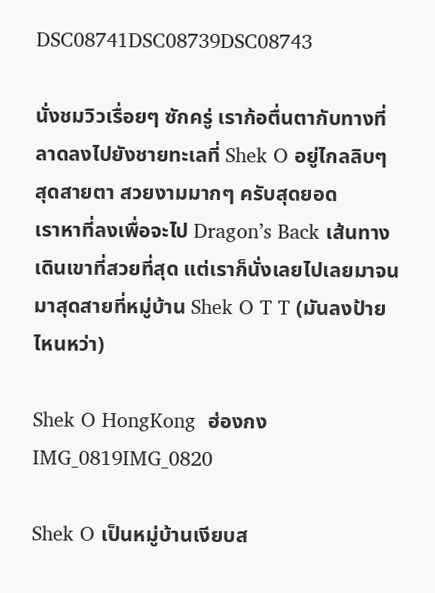DSC08741DSC08739DSC08743

นั่งชมวิวเรื่อยๆ ซักครู่ เราก้อตื่นตากับทางที่ลาดลงไปยังชายทะเลที่ Shek O อยู่ไกลลิบๆ สุดสายตา สวยงามมากๆ ครับสุดยอด
เราหาที่ลงเพื่อจะไป Dragon’s Back เส้นทางเดินเขาที่สวยที่สุด แต่เราก็นั่งเลยไปเลยมาจนมาสุดสายที่หมู่บ้าน Shek O T T (มันลงป้ายไหนหว่า)

Shek O HongKong  ฮ่องกงIMG_0819IMG_0820

Shek O เป็นหมู่บ้านเงียบส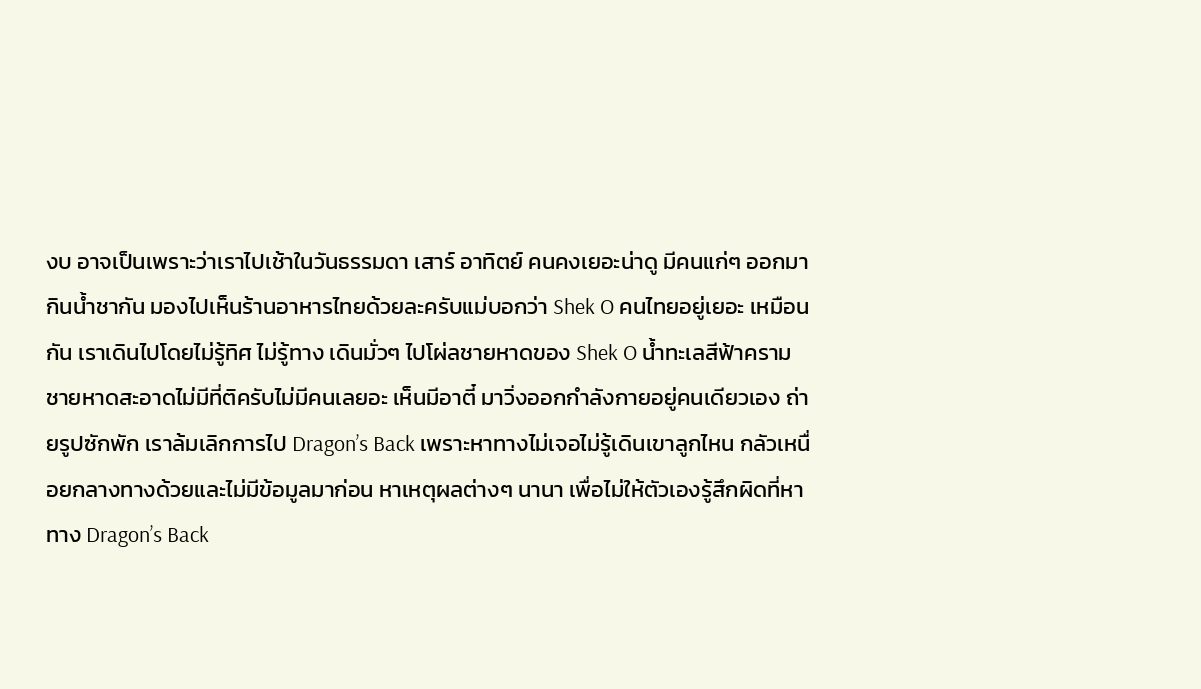งบ อาจเป็นเพราะว่าเราไปเช้าในวันธรรมดา เสาร์ อาทิตย์ คนคงเยอะน่าดู มีคนแก่ๆ ออกมากินน้ำชากัน มองไปเห็นร้านอาหารไทยด้วยละครับแม่บอกว่า Shek O คนไทยอยู่เยอะ เหมือนกัน เราเดินไปโดยไม่รู้ทิศ ไม่รู้ทาง เดินมั่วๆ ไปโผ่ลชายหาดของ Shek O น้ำทะเลสีฟ้าคราม ชายหาดสะอาดไม่มีที่ติครับไม่มีคนเลยอะ เห็นมีอาตี๋ มาวิ่งออกกำลังกายอยู่คนเดียวเอง ถ่ายรูปซักพัก เราล้มเลิกการไป Dragon’s Back เพราะหาทางไม่เจอไม่รู้เดินเขาลูกไหน กลัวเหนื่อยกลางทางด้วยและไม่มีข้อมูลมาก่อน หาเหตุผลต่างๆ นานา เพื่อไม่ให้ตัวเองรู้สึกผิดที่หาทาง Dragon’s Back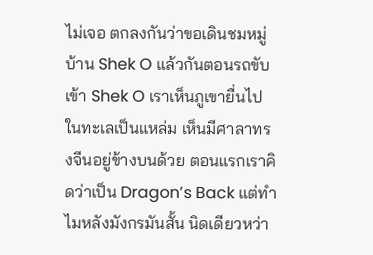ไม่เจอ ตกลงกันว่าขอเดินชมหมู่บ้าน Shek O แล้วกันตอนรถขับเข้า Shek O เราเห็นภูเขายื่นไปในทะเลเป็นแหล่ม เห็นมีศาลาทรงจีนอยู่ข้างบนด้วย ตอนแรกเราคิดว่าเป็น Dragon’s Back แต่ทำไมหลังมังกรมันสั้น นิดเดียวหว่า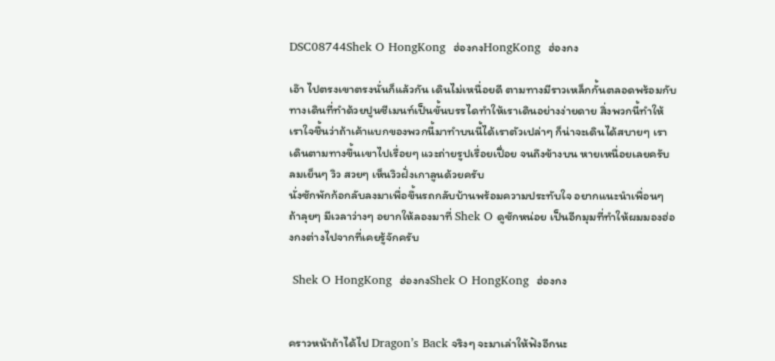DSC08744Shek O HongKong  ฮ่องกงHongKong  ฮ่องกง

เอ๊า ไปตรงเขาตรงนั่นก็แล้วกัน เดินไม่เหนื่อยดี ตามทางมีราวเหล็กกั้นตลอดพร้อมกับทางเดินที่ทำด้วยปูนซีเมนท์เป็นขั้นบรรไดทำให้เราเดินอย่างง่ายดาย สิ่งพวกนี้ทำให้เราใจชื้นว่าถ้าเค้าแบกของพวกนี้มาทำบนนี้ได้เราตัวเปล่าๆ ก็น่าจะเดินได้สบายๆ เราเดินตามทางขึ้นเขาไปเรื่อยๆ แวะถ่ายรูปเรื่อยเปื่อย จนถึงข้างบน หายเหนื่อยเลยครับ ลมเย็นๆ วิว สวยๆ เห็นวิวฝั่งเกาลูนด้วยครับ
นั่งซักพักก้อกลับลงมาเพื่อขึ้นรถกลับบ้านพร้อมความประทับใจ อยากแนะนำเพื่อนๆ ถ้าลุยๆ มีเวลาว่างๆ อยากให้ลองมาที่ Shek O ดูซักหน่อย เป็นอีกมุมที่ทำให้ผมมองฮ่องกงต่างไปจากที่เคยรู้จักครับ

 Shek O HongKong  ฮ่องกงShek O HongKong  ฮ่องกง


คราวหน้าถ้าได้ไป Dragon’s Back จริงๆ จะมาเล่าให้ฟังอีกนะ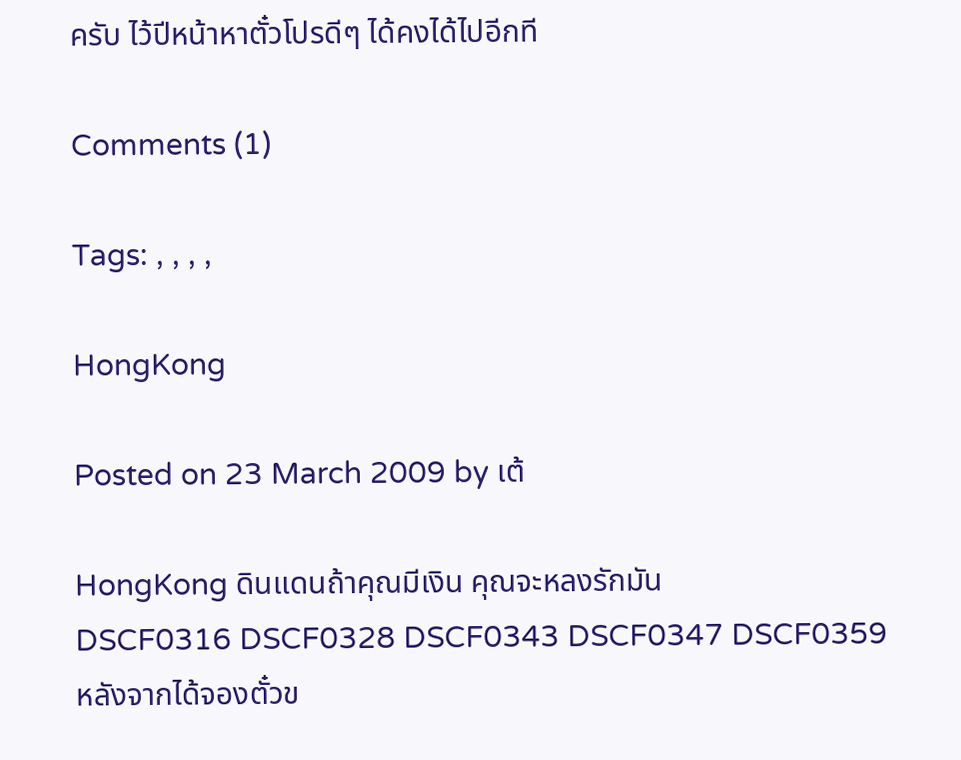ครับ ไว้ปีหน้าหาตั๋วโปรดีๆ ได้คงได้ไปอีกที

Comments (1)

Tags: , , , ,

HongKong

Posted on 23 March 2009 by เต้

HongKong ดินแดนถ้าคุณมีเงิน คุณจะหลงรักมัน
DSCF0316 DSCF0328 DSCF0343 DSCF0347 DSCF0359
หลังจากได้จองตั๋วข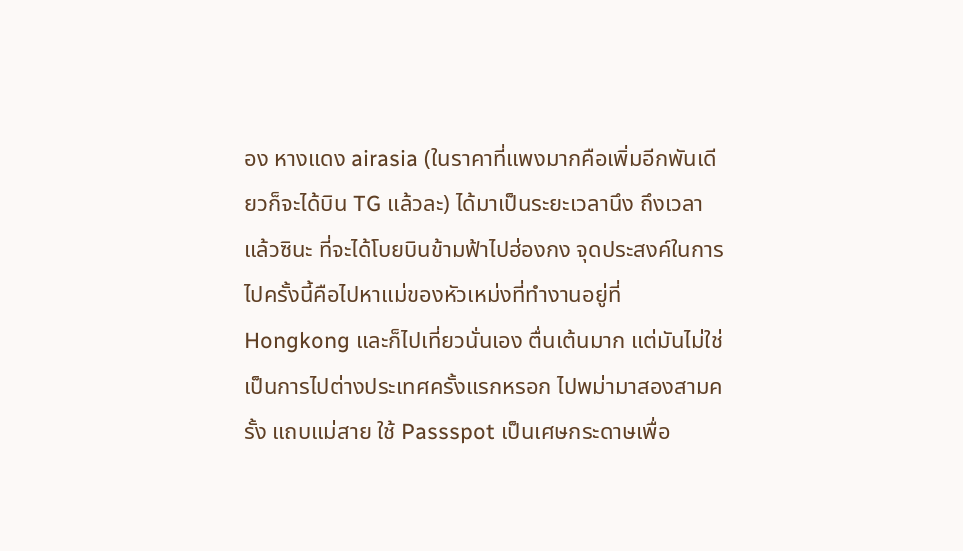อง หางแดง airasia (ในราคาที่แพงมากคือเพิ่มอีกพันเดียวก็จะได้บิน TG แล้วละ) ได้มาเป็นระยะเวลานึง ถึงเวลาแล้วซินะ ที่จะได้โบยบินข้ามฟ้าไปฮ่องกง จุดประสงค์ในการไปครั้งนี้คือไปหาแม่ของหัวเหม่งที่ทำงานอยู่ที่ Hongkong และก็ไปเที่ยวนั่นเอง ตื่นเต้นมาก แต่มันไม่ใช่เป็นการไปต่างประเทศครั้งแรกหรอก ไปพม่ามาสองสามครั้ง แถบแม่สาย ใช้ Passspot เป็นเศษกระดาษเพื่อ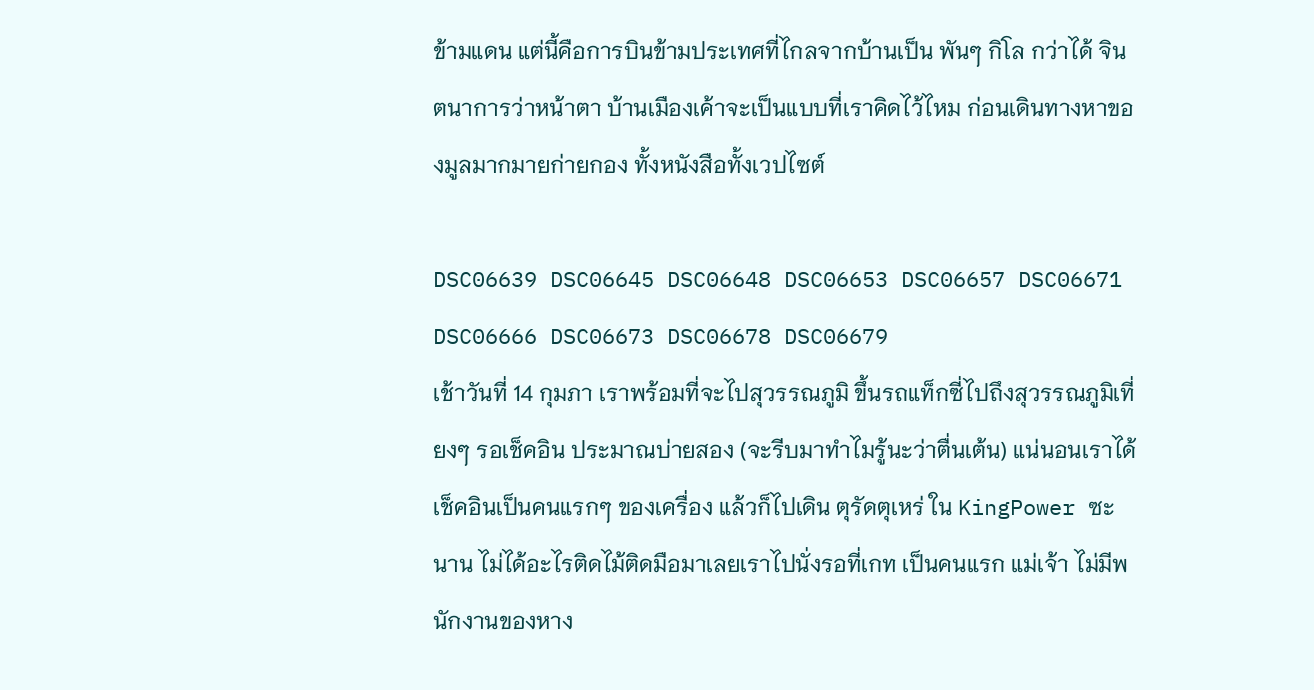ข้ามแดน แต่นี้คือการบินข้ามประเทศที่ไกลจากบ้านเป็น พันๆ กิโล กว่าได้ จินตนาการว่าหน้าตา บ้านเมืองเค้าจะเป็นแบบที่เราคิดไว้ไหม ก่อนเดินทางหาของมูลมากมายก่ายกอง ทั้งหนังสือทั้งเวปไซต์

DSC06639 DSC06645 DSC06648 DSC06653 DSC06657 DSC06671 DSC06666 DSC06673 DSC06678 DSC06679
เช้าวันที่ 14 กุมภา เราพร้อมที่จะไปสุวรรณภูมิ ขึ้นรถแท็กซี่ไปถึงสุวรรณภูมิเที่ยงๆ รอเช็คอิน ประมาณบ่ายสอง (จะรีบมาทำไมรู้นะว่าตื่นเต้น) แน่นอนเราได้เช็คอินเป็นคนแรกๆ ของเครื่อง แล้วก็ไปเดิน ตุรัดตุเหร่ ใน KingPower ซะนาน ไม่ได้อะไรติดไม้ติดมือมาเลยเราไปนั่งรอที่เกท เป็นคนแรก แม่เจ้า ไม่มีพนักงานของหาง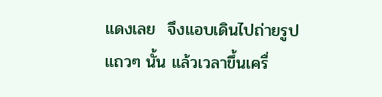แดงเลย  จึงแอบเดินไปถ่ายรูปแถวๆ นั้น แล้วเวลาขึ้นเครื่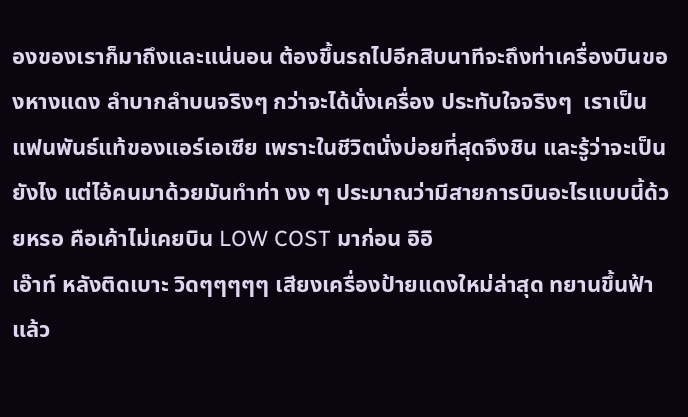องของเราก็มาถึงและแน่นอน ต้องขึ้นรถไปอีกสิบนาทีจะถึงท่าเครื่องบินของหางแดง ลำบากลำบนจริงๆ กว่าจะได้นั่งเครื่อง ประทับใจจริงๆ  เราเป็นแฟนพันธ์แท้ของแอร์เอเซีย เพราะในชีวิตนั่งบ่อยที่สุดจึงชิน และรู้ว่าจะเป็นยังไง แต่ไอ้คนมาด้วยมันทำท่า งง ๆ ประมาณว่ามีสายการบินอะไรแบบนี้ด้วยหรอ คือเค้าไม่เคยบิน LOW COST มาก่อน อิอิ
เอ๊าท์ หลังติดเบาะ วิดๆๆๆๆๆ เสียงเครื่องป้ายแดงใหม่ล่าสุด ทยานขึ้นฟ้าแล้ว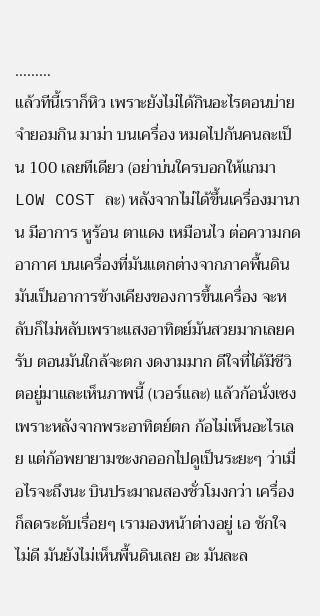………
แล้วทีนี้เราก็หิว เพราะยังไม่ได้กินอะไรตอนบ่าย จำยอมกิน มาม่า บนเครื่อง หมดไปกันคนละเป็น 100 เลยทีเดียว (อย่าบ่นใครบอกให้แกมา LOW COST ละ) หลังจากไม่ได้ขึ้นเครื่องมานาน มีอาการ หูร้อน ตาแดง เหมือนไว ต่อความกดอากาศ บนเครื่องที่มันแตกต่างจากภาคพื้นดิน มันเป็นอาการข้างเคียงของการขึ้นเครื่อง จะหลับก็ไม่หลับเพราะแสงอาทิตย์มันสวยมากเลยครับ ตอนมันใกล้จะตก งดงามมาก ดีใจที่ได้มีชีวิตอยู่มาและเห็นภาพนี้ (เวอร์และ) แล้วก้อนั่งเซง เพราะหลังจากพระอาทิตย์ตก ก้อไม่เห็นอะไรเลย แต่ก้อพยายามชะงกออกไปดูเป็นระยะๆ ว่าเมื่อไรจะถึงนะ บินประมาณสองชั่วโมงกว่า เครื่องก็ลดระดับเรื่อยๆ เรามองหน้าต่างอยู่ เอ ชักใจไม่ดี มันยังไม่เห็นพื้นดินเลย อะ มันละล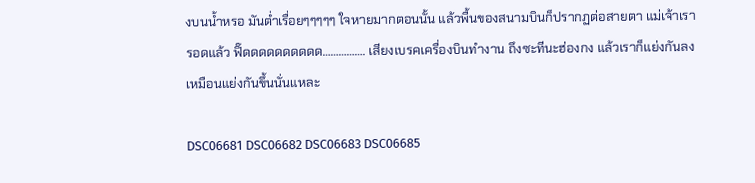งบนน้ำหรอ มันต่ำเรื่อยๆๆๆๆๆ ใจหายมากตอนนั้น แล้วพื้นของสนามบินก็ปรากฏต่อสายตา แม่เจ้าเรารอดแล้ว ฟิ๊ดดดดดดดดดด……………. เสียงเบรคเครื่องบินทำงาน ถึงซะทีนะฮ่องกง แล้วเราก็แย่งกันลง เหมือนแย่งกันขึ้นนั่นแหละ

DSC06681 DSC06682 DSC06683 DSC06685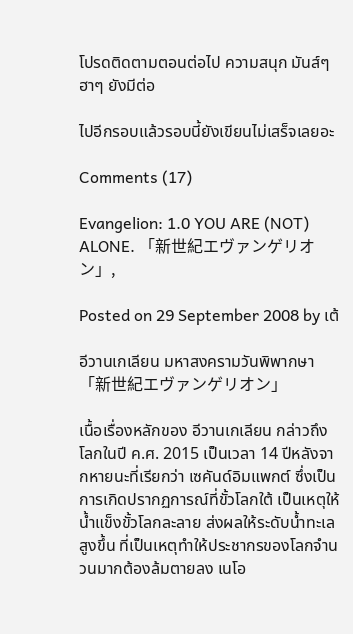โปรดติดตามตอนต่อไป ความสนุก มันส์ๆ ฮาๆ ยังมีต่อ

ไปอีกรอบแล้วรอบนี้ยังเขียนไม่เสร็จเลยอะ

Comments (17)

Evangelion: 1.0 YOU ARE (NOT) ALONE. 「新世紀エヴァンゲリオン」,

Posted on 29 September 2008 by เต้

อีวานเกเลียน มหาสงครามวันพิพากษา 「新世紀エヴァンゲリオン」

เนื้อเรื่องหลักของ อีวานเกเลียน กล่าวถึงโลกในปี ค.ศ. 2015 เป็นเวลา 14 ปีหลังจากหายนะที่เรียกว่า เซคันด์อิมแพกต์ ซึ่งเป็นการเกิดปรากฏการณ์ที่ขั้วโลกใต้ เป็นเหตุให้น้ำแข็งขั้วโลกละลาย ส่งผลให้ระดับน้ำทะเลสูงขึ้น ที่เป็นเหตุทำให้ประชากรของโลกจำนวนมากต้องล้มตายลง เนโอ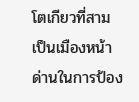โตเกียวที่สาม เป็นเมืองหน้าด่านในการป้อง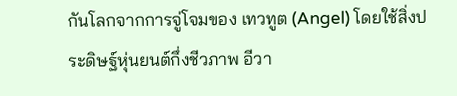กันโลกจากการจู่โจมของ เทวทูต (Angel) โดยใช้สิ่งประดิษฐ์หุ่นยนต์กึ่งชีวภาพ อีวา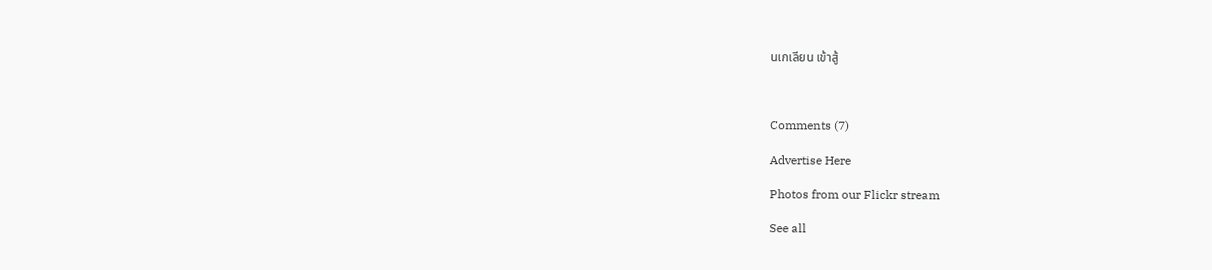นเกเลียน เข้าสู้



Comments (7)

Advertise Here

Photos from our Flickr stream

See all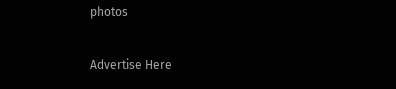photos

Advertise Here